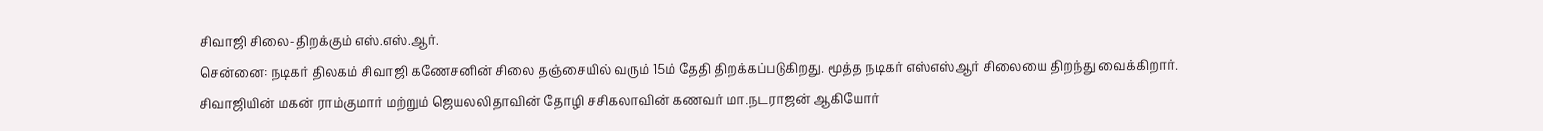சிவாஜி சிலை-திறக்கும் எஸ்.எஸ்.ஆர்.
சென்னை: நடிகர் திலகம் சிவாஜி கணேசனின் சிலை தஞ்சையில் வரும் 15ம் தேதி திறக்கப்படுகிறது. மூத்த நடிகர் எஸ்எஸ்ஆர் சிலையை திறந்து வைக்கிறார்.
சிவாஜியின் மகன் ராம்குமார் மற்றும் ஜெயலலிதாவின் தோழி சசிகலாவின் கணவர் மா.நடராஜன் ஆகியோர்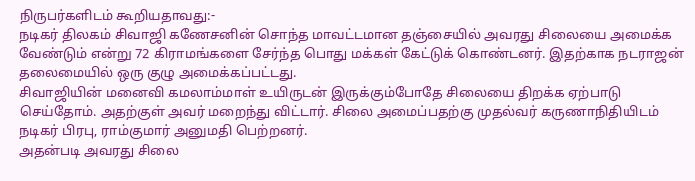நிருபர்களிடம் கூறியதாவது:-
நடிகர் திலகம் சிவாஜி கணேசனின் சொந்த மாவட்டமான தஞ்சையில் அவரது சிலையை அமைக்க வேண்டும் என்று 72 கிராமங்களை சேர்ந்த பொது மக்கள் கேட்டுக் கொண்டனர். இதற்காக நடராஜன் தலைமையில் ஒரு குழு அமைக்கப்பட்டது.
சிவாஜியின் மனைவி கமலாம்மாள் உயிருடன் இருக்கும்போதே சிலையை திறக்க ஏற்பாடு செய்தோம். அதற்குள் அவர் மறைந்து விட்டார். சிலை அமைப்பதற்கு முதல்வர் கருணாநிதியிடம் நடிகர் பிரபு, ராம்குமார் அனுமதி பெற்றனர்.
அதன்படி அவரது சிலை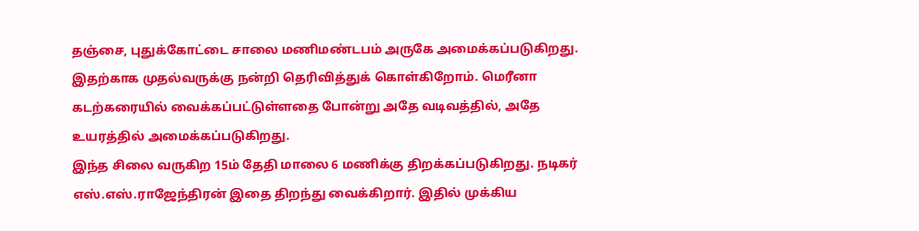தஞ்சை, புதுக்கோட்டை சாலை மணிமண்டபம் அருகே அமைக்கப்படுகிறது. இதற்காக முதல்வருக்கு நன்றி தெரிவித்துக் கொள்கிறோம். மெரீனா கடற்கரையில் வைக்கப்பட்டுள்ளதை போன்று அதே வடிவத்தில், அதே உயரத்தில் அமைக்கப்படுகிறது.
இந்த சிலை வருகிற 15ம் தேதி மாலை 6 மணிக்கு திறக்கப்படுகிறது. நடிகர் எஸ்.எஸ்.ராஜேந்திரன் இதை திறந்து வைக்கிறார். இதில் முக்கிய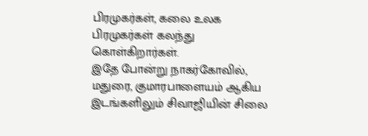பிரமுகர்கள், கலை உலக பிரமுகர்கள் கலந்து கொள்கிறார்கள்.
இதே போன்று நாகர்கோவில், மதுரை, குமாரபாளையம் ஆகிய இடங்களிலும் சிவாஜியின் சிலை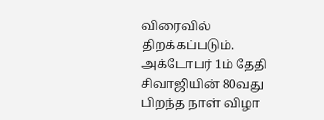விரைவில் திறக்கப்படும். அக்டோபர் 1ம் தேதி சிவாஜியின் 80வது பிறந்த நாள் விழா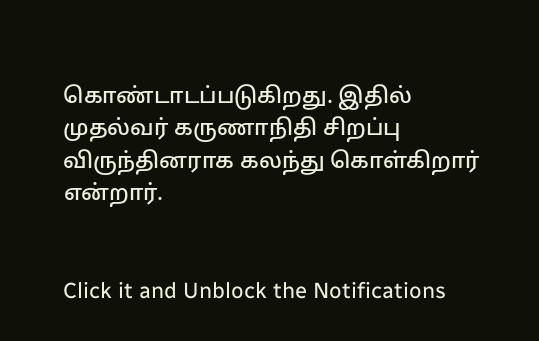கொண்டாடப்படுகிறது. இதில் முதல்வர் கருணாநிதி சிறப்பு விருந்தினராக கலந்து கொள்கிறார் என்றார்.


Click it and Unblock the Notifications